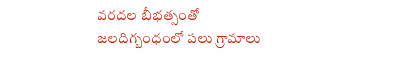వరదల బీభత్సంతో జలదిగ్బంధంలో పలు గ్రామాలు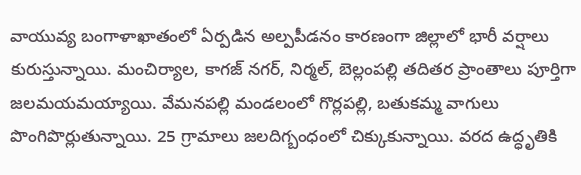వాయువ్య బంగాళాఖాతంలో ఏర్పడిన అల్పపీడనం కారణంగా జిల్లాలో భారీ వర్షాలు కురుస్తున్నాయి. మంచిర్యాల, కాగజ్ నగర్, నిర్మల్, బెల్లంపల్లి తదితర ప్రాంతాలు పూర్తిగా జలమయమయ్యాయి. వేమనపల్లి మండలంలో గొర్లపల్లి, బతుకమ్మ వాగులు పొంగిపొర్లుతున్నాయి. 25 గ్రామాలు జలదిగ్బంధంలో చిక్కుకున్నాయి. వరద ఉద్ధృతికి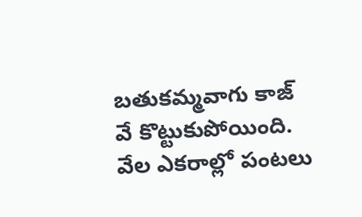బతుకమ్మవాగు కాజ్ వే కొట్టుకుపోయింది. వేల ఎకరాల్లో పంటలు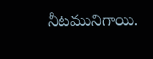నీటమునిగాయి.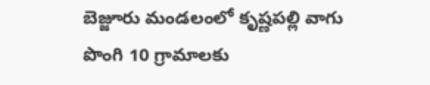బెజ్జూరు మండలంలో కృష్ణపల్లి వాగు పొంగి 10 గ్రామాలకు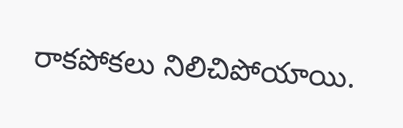రాకపోకలు నిలిచిపోయాయి.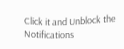Click it and Unblock the Notifications